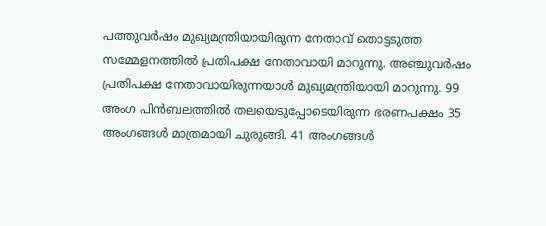പത്തുവർഷം മുഖ്യമന്ത്രിയായിരുന്ന നേതാവ് തൊട്ടടുത്ത സമ്മേളനത്തിൽ പ്രതിപക്ഷ നേതാവായി മാറുന്നു. അഞ്ചുവർഷം പ്രതിപക്ഷ നേതാവായിരുന്നയാൾ മുഖ്യമന്ത്രിയായി മാറുന്നു. 99 അംഗ പിൻബലത്തിൽ തലയെടുപ്പോടെയിരുന്ന ഭരണപക്ഷം 35 അംഗങ്ങൾ മാത്രമായി ചുരുങ്ങി. 41 അംഗങ്ങൾ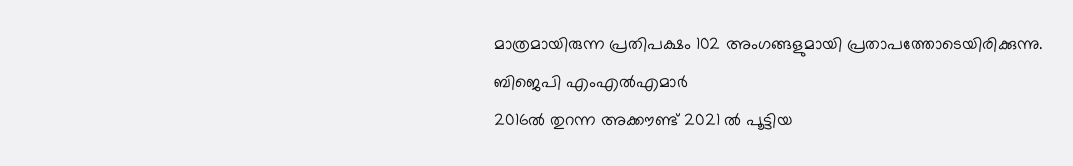മാത്രമായിരുന്ന പ്രതിപക്ഷം 102 അംഗങ്ങളുമായി പ്രതാപത്തോടെയിരിക്കുന്നു.
ബിജെപി എംഎൽഎമാർ
2016ൽ തുറന്ന അക്കൗണ്ട് 2021 ൽ പൂട്ടിയ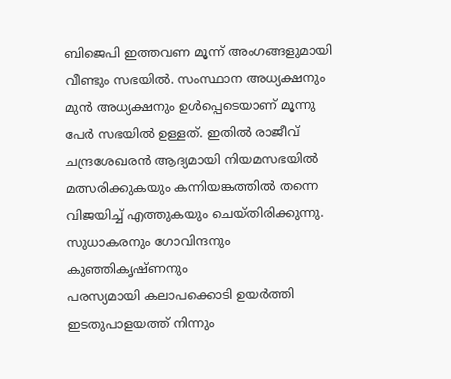ബിജെപി ഇത്തവണ മൂന്ന് അംഗങ്ങളുമായി വീണ്ടും സഭയിൽ. സംസ്ഥാന അധ്യക്ഷനും മുൻ അധ്യക്ഷനും ഉൾപ്പെടെയാണ് മൂന്നു പേർ സഭയിൽ ഉള്ളത്. ഇതിൽ രാജീവ് ചന്ദ്രശേഖരൻ ആദ്യമായി നിയമസഭയിൽ മത്സരിക്കുകയും കന്നിയങ്കത്തിൽ തന്നെ വിജയിച്ച് എത്തുകയും ചെയ്തിരിക്കുന്നു.
സുധാകരനും ഗോവിന്ദനും കുഞ്ഞികൃഷ്ണനും
പരസ്യമായി കലാപക്കൊടി ഉയർത്തി ഇടതുപാളയത്ത് നിന്നും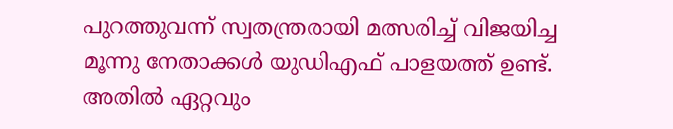പുറത്തുവന്ന് സ്വതന്ത്രരായി മത്സരിച്ച് വിജയിച്ച മൂന്നു നേതാക്കൾ യുഡിഎഫ് പാളയത്ത് ഉണ്ട്. അതിൽ ഏറ്റവും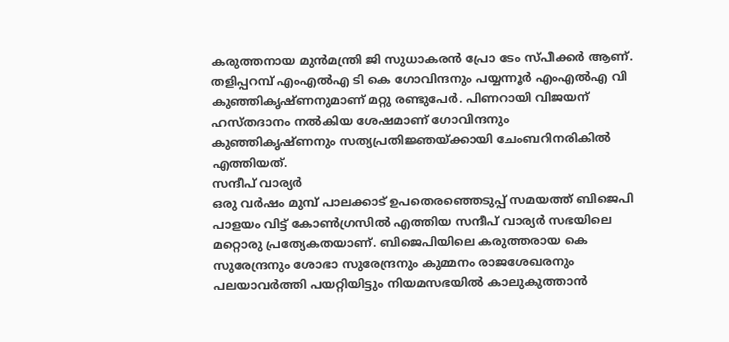കരുത്തനായ മുൻമന്ത്രി ജി സുധാകരൻ പ്രോ ടേം സ്പീക്കർ ആണ്. തളിപ്പറമ്പ് എംഎൽഎ ടി കെ ഗോവിന്ദനും പയ്യന്നൂർ എംഎൽഎ വി കുഞ്ഞികൃഷ്ണനുമാണ് മറ്റു രണ്ടുപേർ. പിണറായി വിജയന് ഹസ്തദാനം നൽകിയ ശേഷമാണ് ഗോവിന്ദനും കുഞ്ഞികൃഷ്ണനും സത്യപ്രതിജ്ഞയ്ക്കായി ചേംബറിനരികിൽ എത്തിയത്.
സന്ദീപ് വാര്യർ
ഒരു വർഷം മുമ്പ് പാലക്കാട് ഉപതെരഞ്ഞെടുപ്പ് സമയത്ത് ബിജെപി പാളയം വിട്ട് കോൺഗ്രസിൽ എത്തിയ സന്ദീപ് വാര്യർ സഭയിലെ മറ്റൊരു പ്രത്യേകതയാണ്. ബിജെപിയിലെ കരുത്തരായ കെ സുരേന്ദ്രനും ശോഭാ സുരേന്ദ്രനും കുമ്മനം രാജശേഖരനും പലയാവർത്തി പയറ്റിയിട്ടും നിയമസഭയിൽ കാലുകുത്താൻ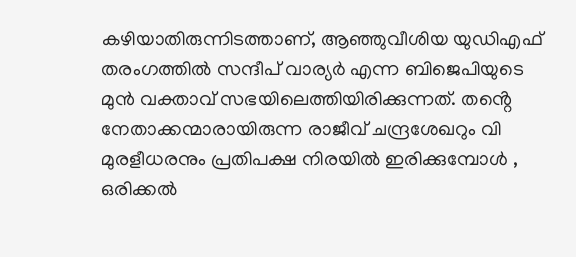കഴിയാതിരുന്നിടത്താണ്, ആഞ്ഞുവീശിയ യുഡിഎഫ് തരംഗത്തിൽ സന്ദീപ് വാര്യർ എന്ന ബിജെപിയുടെ മുൻ വക്താവ് സഭയിലെത്തിയിരിക്കുന്നത്. തൻ്റെ നേതാക്കന്മാരായിരുന്ന രാജീവ് ചന്ദ്രശേഖറും വി മുരളീധരനും പ്രതിപക്ഷ നിരയിൽ ഇരിക്കുമ്പോൾ , ഒരിക്കൽ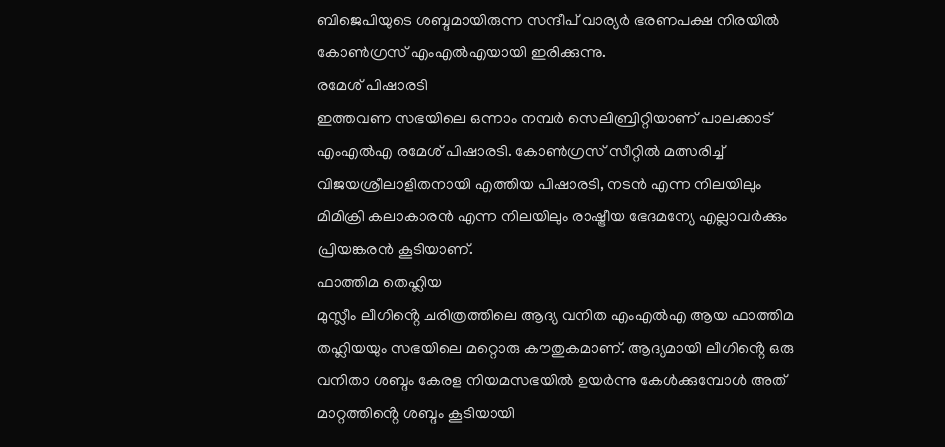ബിജെപിയുടെ ശബ്ദമായിരുന്ന സന്ദീപ് വാര്യർ ഭരണപക്ഷ നിരയിൽ കോൺഗ്രസ് എംഎൽഎയായി ഇരിക്കുന്നു.
രമേശ് പിഷാരടി
ഇത്തവണ സഭയിലെ ഒന്നാം നമ്പർ സെലിബ്രിറ്റിയാണ് പാലക്കാട് എംഎൽഎ രമേശ് പിഷാരടി. കോൺഗ്രസ് സീറ്റിൽ മത്സരിച്ച് വിജയശ്രീലാളിതനായി എത്തിയ പിഷാരടി, നടൻ എന്ന നിലയിലും മിമിക്രി കലാകാരൻ എന്ന നിലയിലും രാഷ്ട്രീയ ഭേദമന്യേ എല്ലാവർക്കും പ്രിയങ്കരൻ കൂടിയാണ്.
ഫാത്തിമ തെഹ്ലിയ
മുസ്ലീം ലീഗിൻ്റെ ചരിത്രത്തിലെ ആദ്യ വനിത എംഎൽഎ ആയ ഫാത്തിമ തഹ്ലിയയും സഭയിലെ മറ്റൊരു കൗതുകമാണ്. ആദ്യമായി ലീഗിൻ്റെ ഒരു വനിതാ ശബ്ദം കേരള നിയമസഭയിൽ ഉയർന്നു കേൾക്കുമ്പോൾ അത് മാറ്റത്തിൻ്റെ ശബ്ദം കൂടിയായി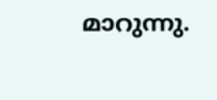മാറുന്നു.